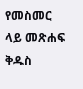የመስመር ላይ መጽሐፍ ቅዱስ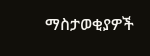ማስታወቂያዎች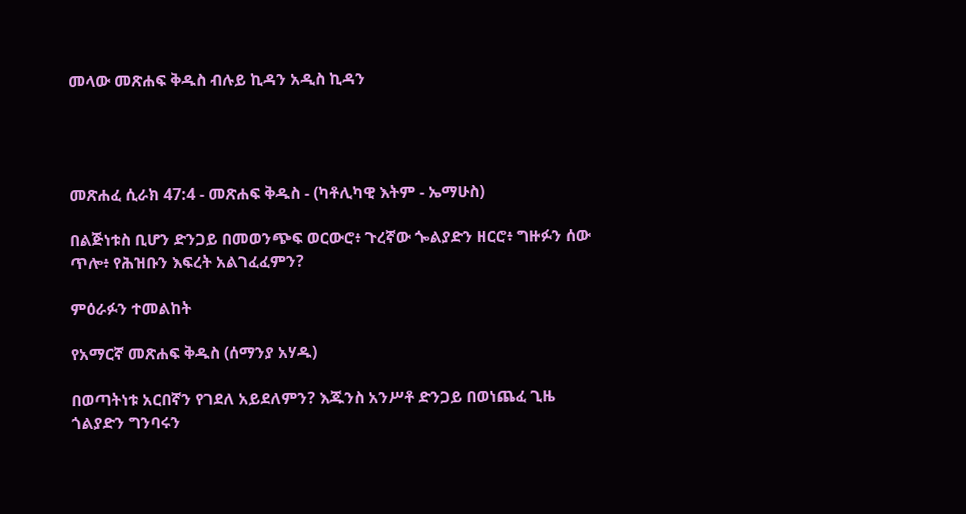መላው መጽሐፍ ቅዱስ ብሉይ ኪዳን አዲስ ኪዳን




መጽሐፈ ሲራክ 47:4 - መጽሐፍ ቅዱስ - (ካቶሊካዊ እትም - ኤማሁስ)

በልጅነቱስ ቢሆን ድንጋይ በመወንጭፍ ወርውሮ፥ ጉረኛው ጐልያድን ዘርሮ፥ ግዙፉን ሰው ጥሎ፥ የሕዝቡን እፍረት አልገፈፈምን?

ምዕራፉን ተመልከት

የአማርኛ መጽሐፍ ቅዱስ (ሰማንያ አሃዱ)

በወጣትነቱ አርበኛን የገደለ አይደለምን? እጁንስ አንሥቶ ድንጋይ በወነጨፈ ጊዜ ጎልያድን ግንባሩን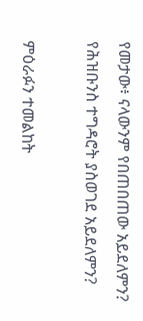የመታው፥ ናላውንም የበጠበጠው አይደለምን? የሕዝቡንስ ተግዳሮት ያስወገደ አይደለምን?

ምዕራፉን ተመልከት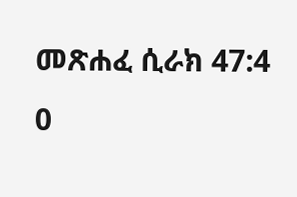መጽሐፈ ሲራክ 47:4
0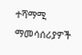ተሻማሚ ማመሳሰሪያዎች